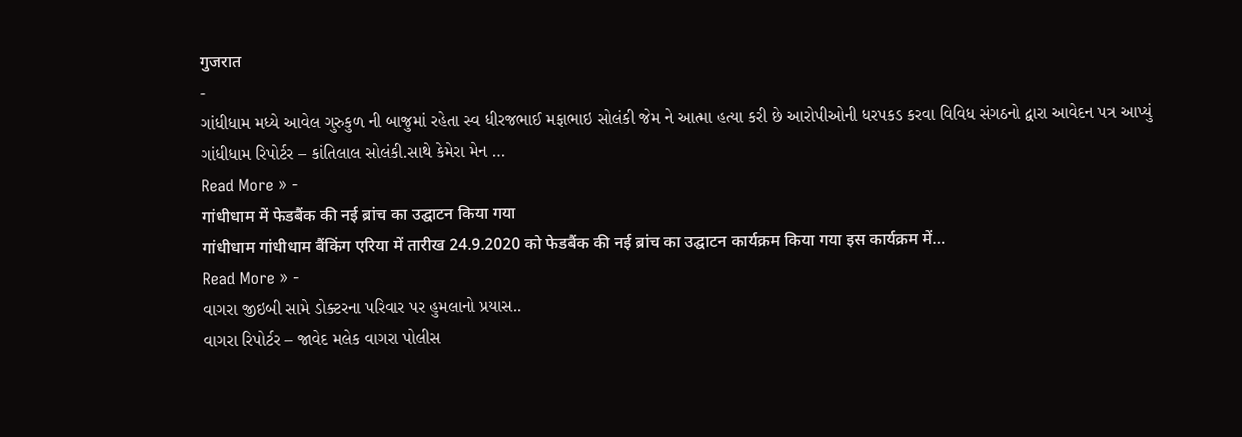गुजरात
-
ગાંધીધામ મધ્યે આવેલ ગુરુકુળ ની બાજુમાં રહેતા સ્વ ધીરજભાઈ મફાભાઇ સોલંકી જેમ ને આત્મા હત્યા કરી છે આરોપીઓની ધરપકડ કરવા વિવિધ સંગઠનો દ્વારા આવેદન પત્ર આપ્યું
ગાંધીધામ રિપોર્ટર – કાંતિલાલ સોલંકી.સાથે કેમેરા મેન …
Read More » -
गांधीधाम में फेडबैंक की नई ब्रांच का उद्घाटन किया गया
गांधीधाम गांधीधाम बैंकिंग एरिया में तारीख 24.9.2020 को फेडबैंक की नई ब्रांच का उद्घाटन कार्यक्रम किया गया इस कार्यक्रम में…
Read More » -
વાગરા જીઇબી સામે ડોક્ટરના પરિવાર પર હુમલાનો પ્રયાસ..
વાગરા રિપોર્ટર – જાવેદ મલેક વાગરા પોલીસ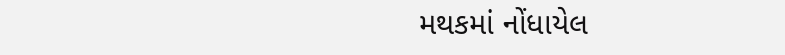મથકમાં નોંધાયેલ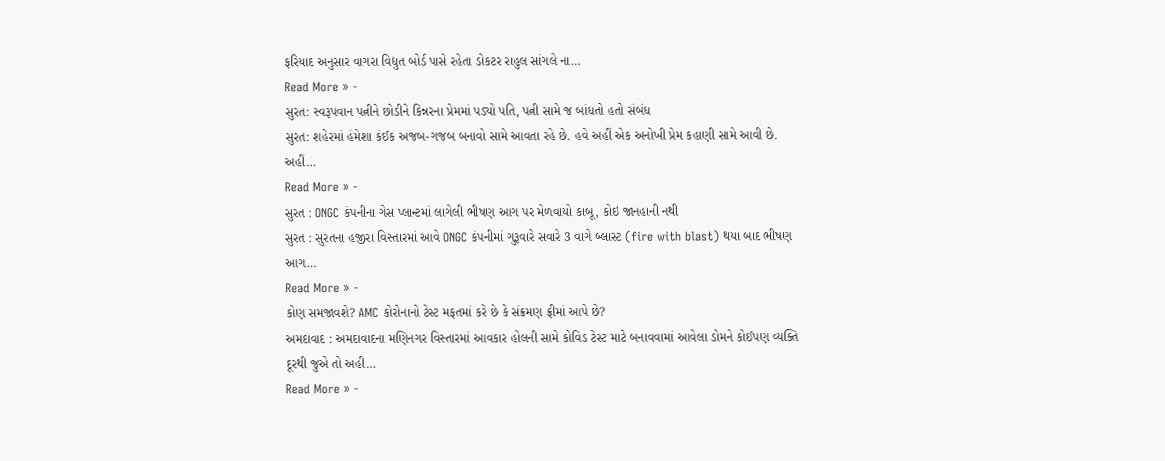ફરિયાદ અનુસાર વાગરા વિદ્યુત બોર્ડ પાસે રહેતા ડોકટર રાહુલ સાંગલે ના…
Read More » -
સુરત: સ્વરૂપવાન પત્નીને છોડીને કિન્નરના પ્રેમમાં પડ્યો પતિ, પત્ની સામે જ બાંધતો હતો સંબંધ
સુરત: શહેરમાં હંમેશા કંઈક અજબ-ગજબ બનાવો સામે આવતા રહે છે. હવે અહીં એક અનોખી પ્રેમ કહાણી સામે આવી છે. અહીં…
Read More » -
સુરત : ONGC કંપનીના ગેસ પ્લાન્ટમાં લાગેલી ભીષણ આગ પર મેળવાયો કાબૂ, કોઇ જાનહાની નથી
સુરત : સુરતના હજીરા વિસ્તારમાં આવે ONGC કંપનીમાં ગુરૂવારે સવારે 3 વાગે બ્લાસ્ટ (fire with blast) થયા બાદ ભીષણ આગ…
Read More » -
કોણ સમજાવશે? AMC કોરોનાનો ટેસ્ટ મફતમાં કરે છે કે સંક્રમણ ફ્રીમાં આપે છે?
અમદાવાદ : અમદાવાદના મણિનગર વિસ્તારમાં આવકાર હોલની સામે કોવિડ ટેસ્ટ માટે બનાવવામાં આવેલા ડોમને કોઈપણ વ્યક્તિ દૂરથી જુએ તો અહી…
Read More » -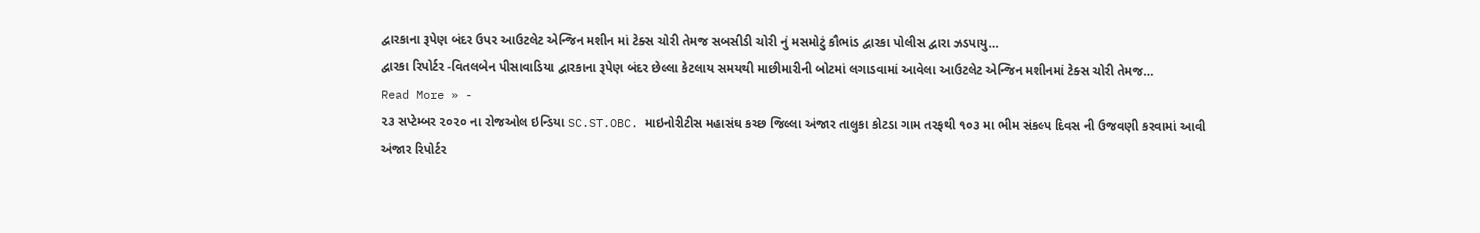દ્વારકાના રૂપેણ બંદર ઉપર આઉટલેટ એન્જિન મશીન માં ટેક્સ ચોરી તેમજ સબસીડી ચોરી નું મસમોટું કૌભાંડ દ્વારકા પોલીસ દ્વારા ઝડપાયુ…
દ્વારકા રિપોર્ટર -વિતલબેન પીસાવાડિયા દ્વારકાના રૂપેણ બંદર છેલ્લા કેટલાય સમયથી માછીમારીની બોટમાં લગાડવામાં આવેલા આઉટલેટ એન્જિન મશીનમાં ટેક્સ ચોરી તેમજ…
Read More » -
૨૩ સપ્ટેમ્બર ૨૦૨૦ ના રોજઓલ ઇન્ડિયા SC.ST.OBC. માઇનોરીટીસ મહાસંઘ કચ્છ જિલ્લા અંજાર તાલુકા કોટડા ગામ તરફથી ૧૦૩ મા ભીમ સંકલ્પ દિવસ ની ઉજવણી કરવામાં આવી
અંજાર રિપોર્ટર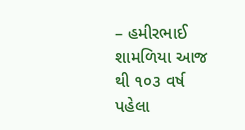– હમીરભાઈ શામળિયા આજ થી ૧૦૩ વર્ષ પહેલા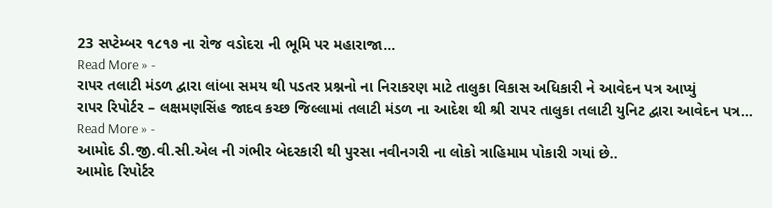23 સપ્ટેમ્બર ૧૮૧૭ ના રોજ વડોદરા ની ભૂમિ પર મહારાજા…
Read More » -
રાપર તલાટી મંડળ દ્વારા લાંબા સમય થી પડતર પ્રશ્નનો ના નિરાકરણ માટે તાલુકા વિકાસ અધિકારી ને આવેદન પત્ર આપ્યું
રાપર રિપોર્ટર – લક્ષમણસિંહ જાદવ કચ્છ જિલ્લામાં તલાટી મંડળ ના આદેશ થી શ્રી રાપર તાલુકા તલાટી યુનિટ દ્વારા આવેદન પત્ર…
Read More » -
આમોદ ડી.જી.વી.સી.એલ ની ગંભીર બેદરકારી થી પુરસા નવીનગરી ના લોકો ત્રાહિમામ પોકારી ગયાં છે..
આમોદ રિપોર્ટર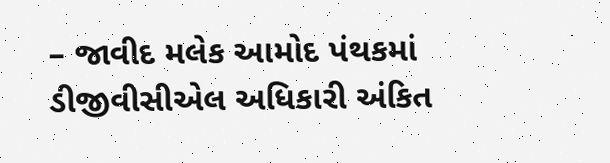– જાવીદ મલેક આમોદ પંથકમાં ડીજીવીસીએલ અધિકારી અંકિત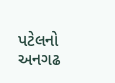પટેલનો અનગઢ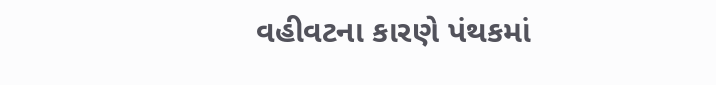વહીવટના કારણે પંથકમાં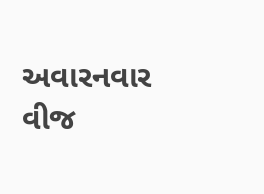અવારનવાર વીજ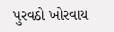પુરવઠો ખોરવાય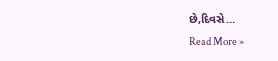છે,દિવસે…
Read More »